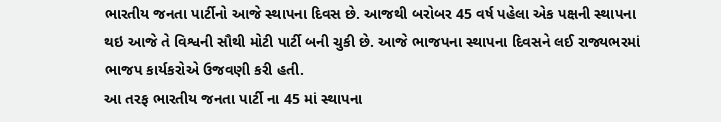ભારતીય જનતા પાર્ટીનો આજે સ્થાપના દિવસ છે. આજથી બરોબર 45 વર્ષ પહેલા એક પક્ષની સ્થાપના થઇ આજે તે વિશ્વની સૌથી મોટી પાર્ટી બની ચુકી છે. આજે ભાજપના સ્થાપના દિવસને લઈ રાજ્યભરમાં ભાજપ કાર્યકરોએ ઉજવણી કરી હતી.
આ તરફ ભારતીય જનતા પાર્ટી ના 45 માં સ્થાપના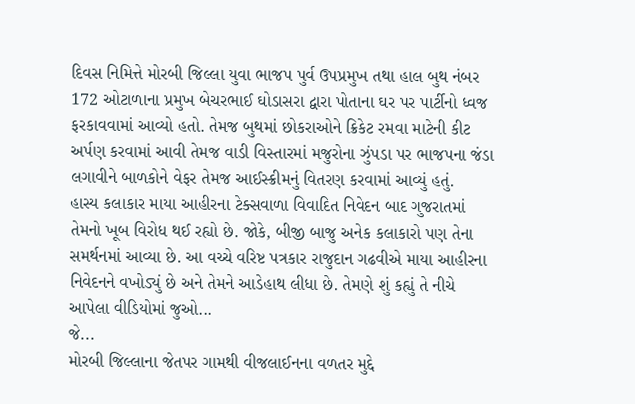દિવસ નિમિત્તે મોરબી જિલ્લા યુવા ભાજપ પુર્વ ઉપપ્રમુખ તથા હાલ બુથ નંબર 172 ઓટાળાના પ્રમુખ બેચરભાઈ ઘોડાસરા દ્વારા પોતાના ઘર પર પાર્ટીનો ધ્વજ ફરકાવવામાં આવ્યો હતો. તેમજ બુથમાં છોકરાઓને ક્રિકેટ રમવા માટેની કીટ અર્પણ કરવામાં આવી તેમજ વાડી વિસ્તારમાં મજુરોના ઝુંપડા પર ભાજપના જંડા લગાવીને બાળકોને વેફર તેમજ આઈસ્ક્રીમનું વિતરણ કરવામાં આવ્યું હતું.
હાસ્ય કલાકાર માયા આહીરના ટેક્સવાળા વિવાદિત નિવેદન બાદ ગુજરાતમાં તેમનો ખૂબ વિરોધ થઈ રહ્યો છે. જોકે, બીજી બાજુ અનેક કલાકારો પણ તેના સમર્થનમાં આવ્યા છે. આ વચ્ચે વરિષ્ટ પત્રકાર રાજુદાન ગઢવીએ માયા આહીરના નિવેદનને વખોડ્યું છે અને તેમને આડેહાથ લીધા છે. તેમણે શું કહ્યું તે નીચે આપેલા વીડિયોમાં જુઓ...
જે...
મોરબી જિલ્લાના જેતપર ગામથી વીજલાઈનના વળતર મુદ્દે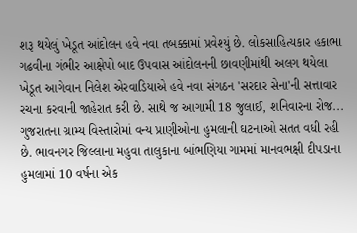શરૂ થયેલું ખેડૂત આંદોલન હવે નવા તબક્કામાં પ્રવેશ્યું છે. લોકસાહિત્યકાર હકાભા ગઢવીના ગંભીર આક્ષેપો બાદ ઉપવાસ આંદોલનની છાવણીમાંથી અલગ થયેલા ખેડૂત આગેવાન નિલેશ એરવાડિયાએ હવે નવા સંગઠન 'સરદાર સેના'ની સત્તાવાર રચના કરવાની જાહેરાત કરી છે. સાથે જ આગામી 18 જુલાઈ, શનિવારના રોજ...
ગુજરાતના ગ્રામ્ય વિસ્તારોમાં વન્ય પ્રાણીઓના હુમલાની ઘટનાઓ સતત વધી રહી છે. ભાવનગર જિલ્લાના મહુવા તાલુકાના બાંભણિયા ગામમાં માનવભક્ષી દીપડાના હુમલામાં 10 વર્ષના એક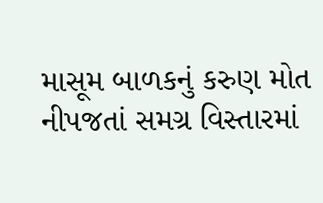માસૂમ બાળકનું કરુણ મોત નીપજતાં સમગ્ર વિસ્તારમાં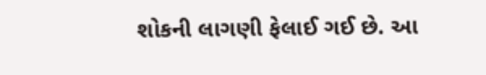શોકની લાગણી ફેલાઈ ગઈ છે. આ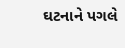ઘટનાને પગલે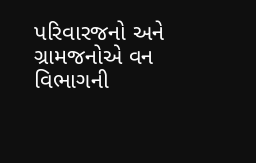પરિવારજનો અને ગ્રામજનોએ વન વિભાગની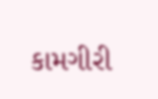કામગીરી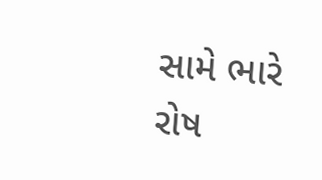સામે ભારે રોષ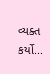વ્યક્ત કર્યો...